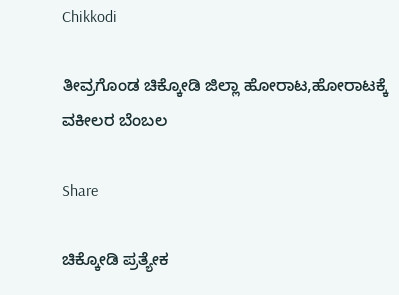Chikkodi

ತೀವ್ರಗೊಂಡ ಚಿಕ್ಕೋಡಿ ಜಿಲ್ಲಾ ಹೋರಾಟ,ಹೋರಾಟಕ್ಕೆ ವಕೀಲರ ಬೆಂಬಲ

Share

ಚಿಕ್ಕೋಡಿ ಪ್ರತ್ಯೇಕ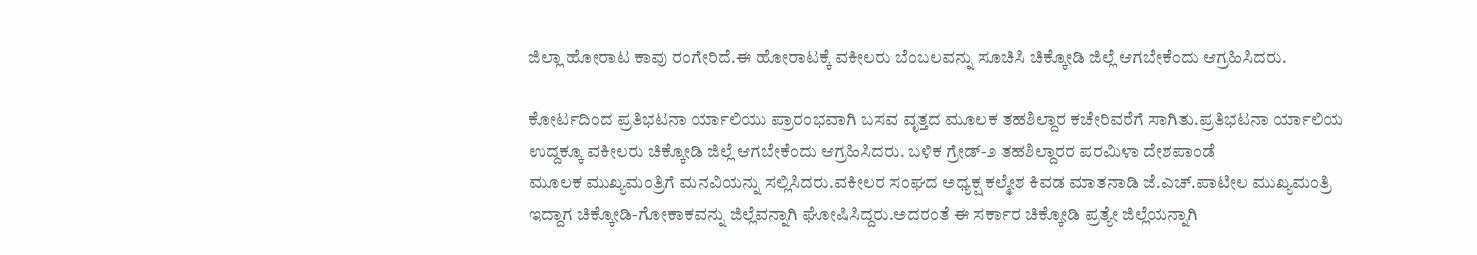ಜಿಲ್ಲಾ ಹೋರಾಟ ಕಾವು ರಂಗೇರಿದೆ.ಈ ಹೋರಾಟಕ್ಕೆ ವಕೀಲರು ಬೆಂಬಲವನ್ನು ಸೂಚಿಸಿ ಚಿಕ್ಕೋಡಿ ಜಿಲ್ಲೆ ಆಗಬೇಕೆಂದು ಆಗ್ರಹಿಸಿದರು.

ಕೋರ್ಟದಿಂದ ಪ್ರತಿಭಟನಾ ರ್ಯಾಲಿಯು ಪ್ರಾರಂಭವಾಗಿ ಬಸವ ವೃತ್ತದ ಮೂಲಕ ತಹಶಿಲ್ದಾರ ಕಚೇರಿವರೆಗೆ ಸಾಗಿತು.ಪ್ರತಿಭಟನಾ ರ್ಯಾಲಿಯ ಉದ್ದಕ್ಕೂ ವಕೀಲರು ಚಿಕ್ಕೋಡಿ ಜಿಲ್ಲೆ ಆಗಬೇಕೆಂದು ಆಗ್ರಹಿಸಿದರು. ಬಳಿಕ ಗ್ರೇಡ್-೨ ತಹಶಿಲ್ದಾರರ ಪರಮಿಳಾ ದೇಶಪಾಂಡೆ ಮೂಲಕ ‌ಮುಖ್ಯಮಂತ್ರಿಗೆ ಮನವಿಯನ್ನು ‌ಸಲ್ಲಿಸಿದರು.ವಕೀಲರ ಸಂಘದ ಅಧ್ಯಕ್ಷ ಕಲ್ಮೇಶ ಕಿವಡ ಮಾತನಾಡಿ ಜೆ.ಎಚ್.ಪಾಟೀಲ ಮುಖ್ಯಮಂತ್ರಿ ಇದ್ದಾಗ ಚಿಕ್ಕೋಡಿ-ಗೋಕಾಕವನ್ನು ಜಿಲ್ಲೆವನ್ನಾಗಿ ಘೋಷಿಸಿದ್ದರು.ಅದರಂತೆ ಈ ಸರ್ಕಾರ ಚಿಕ್ಕೋಡಿ ಪ್ರತ್ಯೇ ಜಿಲ್ಲೆಯನ್ನಾಗಿ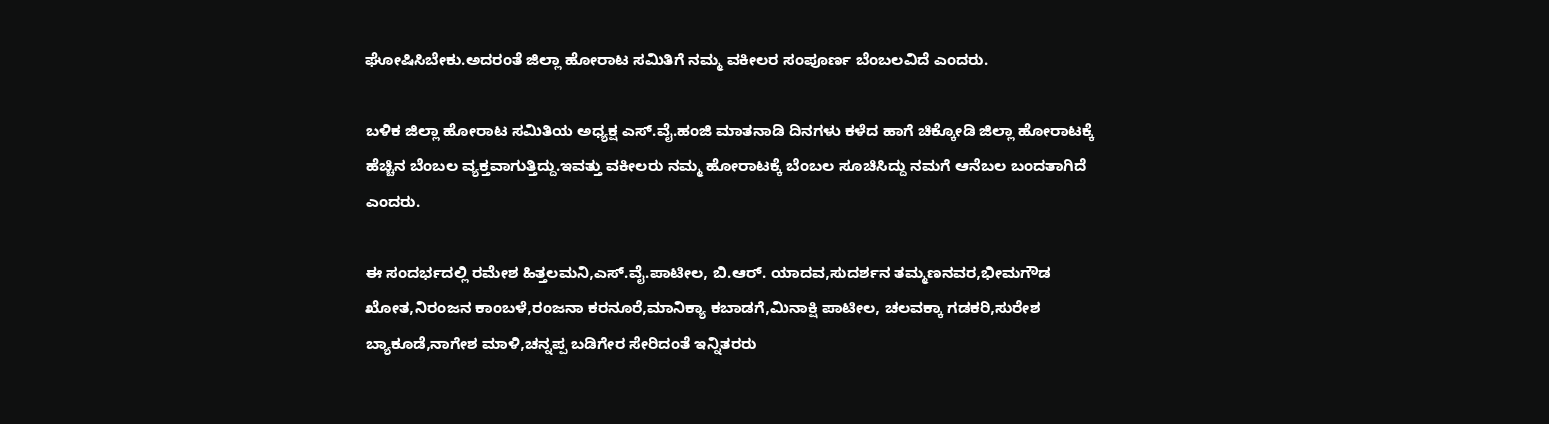ಘೋಷಿಸಿಬೇಕು.ಅದರಂತೆ ಜಿಲ್ಲಾ ಹೋರಾಟ ಸಮಿತಿಗೆ ನಮ್ಮ ವಕೀಲರ ಸಂಪೂರ್ಣ ಬೆಂಬಲವಿದೆ ಎಂದರು.

ಬಳಿಕ ಜಿಲ್ಲಾ ಹೋರಾಟ ಸಮಿತಿಯ ಅಧ್ಯಕ್ಷ ‌ಎಸ್.ವೈ.ಹಂಜಿ ಮಾತನಾಡಿ ದಿನಗಳು ಕಳೆದ ಹಾಗೆ ಚಿಕ್ಕೋಡಿ ಜಿಲ್ಲಾ ಹೋರಾಟಕ್ಕೆ ಹೆಚ್ಚಿನ ಬೆಂಬಲ ವ್ಯಕ್ತವಾಗುತ್ತಿದ್ದು.ಇವತ್ತು ವಕೀಲರು ನಮ್ಮ ಹೋರಾಟಕ್ಕೆ ಬೆಂಬಲ ಸೂಚಿಸಿದ್ದು ನಮಗೆ ಆನೆಬಲ ಬಂದತಾಗಿದೆ ಎಂದರು.

ಈ ಸಂದರ್ಭದಲ್ಲಿ ರಮೇಶ ಹಿತ್ತಲಮನಿ,ಎಸ್‌.ವೈ.ಪಾಟೀಲ, ಬಿ.ಆರ್. ಯಾದವ,ಸುದರ್ಶನ ತಮ್ಮಣನವರ,ಭೀಮಗೌಡ ಖೋತ,ನಿರಂಜನ ಕಾಂಬಳೆ,ರಂಜನಾ ಕರನೂರೆ,ಮಾನಿಕ್ಯಾ ಕಬಾಡಗೆ,ಮಿನಾಕ್ಷಿ ಪಾಟೀಲ, ಚಲವಕ್ಕಾ ಗಡಕರಿ,ಸುರೇಶ ಬ್ಯಾಕೂಡೆ,ನಾಗೇಶ ಮಾಳಿ,ಚನ್ನಪ್ಪ ಬಡಿಗೇರ ಸೇರಿದಂತೆ ಇನ್ನಿತರರು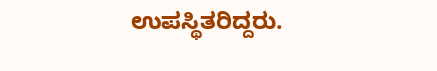ಉಪಸ್ಥಿತರಿದ್ದರು.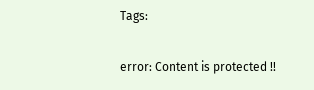Tags:

error: Content is protected !!